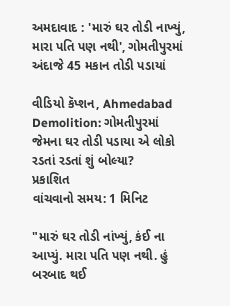અમદાવાદ : 'મારું ઘર તોડી નાખ્યું, મારા પતિ પણ નથી', ગોમતીપુરમાં અંદાજે 45 મકાન તોડી પડાયાં

વીડિયો કૅપ્શન, Ahmedabad Demolition: ગોમતીપુરમાં જેમના ઘર તોડી પડાયા એ લોકો રડતાં રડતાં શું બોલ્યા?
પ્રકાશિત
વાંચવાનો સમય: 1 મિનિટ

"મારું ઘર તોડી નાંખ્યું, કંઈ ના આપ્યું. મારા પતિ પણ નથી. હું બરબાદ થઈ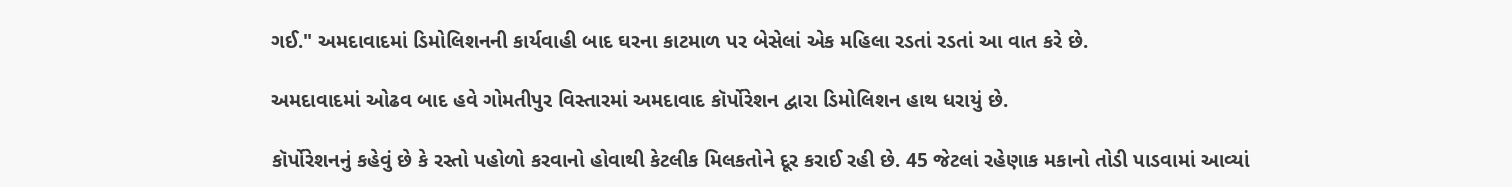ગઈ." અમદાવાદમાં ડિમોલિશનની કાર્યવાહી બાદ ઘરના કાટમાળ પર બેસેલાં એક મહિલા રડતાં રડતાં આ વાત કરે છે.

અમદાવાદમાં ઓઢવ બાદ હવે ગોમતીપુર વિસ્તારમાં અમદાવાદ કૉર્પોરેશન દ્વારા ડિમોલિશન હાથ ધરાયું છે.

કૉર્પોરેશનનું કહેવું છે કે રસ્તો પહોળો કરવાનો હોવાથી કેટલીક મિલકતોને દૂર કરાઈ રહી છે. 45 જેટલાં રહેણાક મકાનો તોડી પાડવામાં આવ્યાં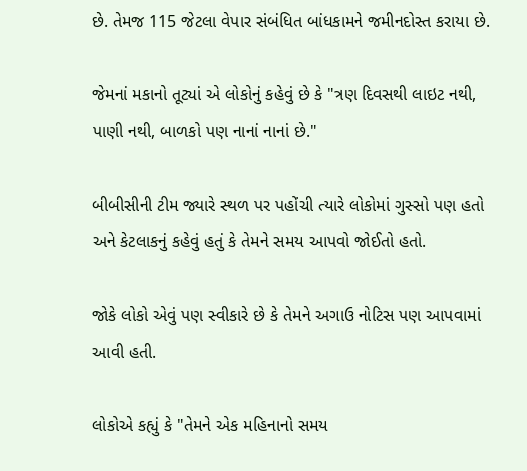છે. તેમજ 115 જેટલા વેપાર સંબંધિત બાંધકામને જમીનદોસ્ત કરાયા છે.

જેમનાં મકાનો તૂટ્યાં એ લોકોનું કહેવું છે કે "ત્રણ દિવસથી લાઇટ નથી, પાણી નથી, બાળકો પણ નાનાં નાનાં છે."

બીબીસીની ટીમ જ્યારે સ્થળ પર પહોંચી ત્યારે લોકોમાં ગુસ્સો પણ હતો અને કેટલાકનું કહેવું હતું કે તેમને સમય આપવો જોઈતો હતો.

જોકે લોકો એવું પણ સ્વીકારે છે કે તેમને અગાઉ નોટિસ પણ આપવામાં આવી હતી.

લોકોએ કહ્યું કે "તેમને એક મહિનાનો સમય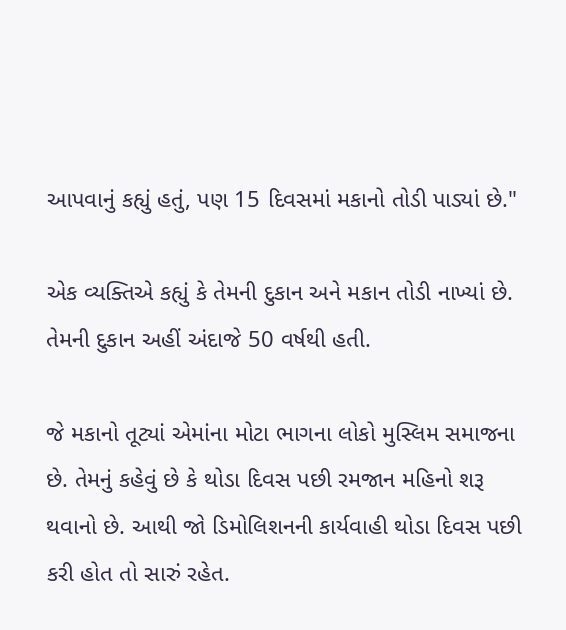આપવાનું કહ્યું હતું, પણ 15 દિવસમાં મકાનો તોડી પાડ્યાં છે."

એક વ્યક્તિએ કહ્યું કે તેમની દુકાન અને મકાન તોડી નાખ્યાં છે. તેમની દુકાન અહીં અંદાજે 50 વર્ષથી હતી.

જે મકાનો તૂટ્યાં એમાંના મોટા ભાગના લોકો મુસ્લિમ સમાજના છે. તેમનું કહેવું છે કે થોડા દિવસ પછી રમજાન મહિનો શરૂ થવાનો છે. આથી જો ડિમોલિશનની કાર્યવાહી થોડા દિવસ પછી કરી હોત તો સારું રહેત.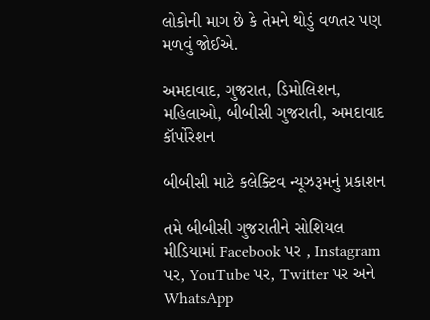લોકોની માગ છે કે તેમને થોડું વળતર પણ મળવું જોઈએ.

અમદાવાદ, ગુજરાત, ડિમોલિશન, મહિલાઓ, બીબીસી ગુજરાતી, અમદાવાદ કૉર્પોરેશન

બીબીસી માટે કલેક્ટિવ ન્યૂઝરૂમનું પ્રકાશન

તમે બીબીસી ગુજરાતીને સોશિયલ મીડિયામાં Facebook પર , Instagram પર, YouTube પર, Twitter પર અને WhatsApp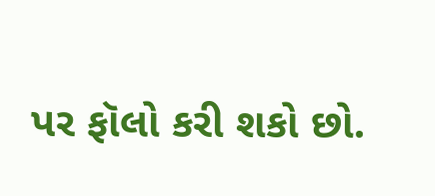પર ફૉલો કરી શકો છો.